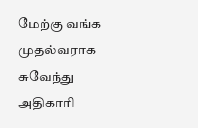மேற்கு வங்க முதல்வராக சுவேந்து அதிகாரி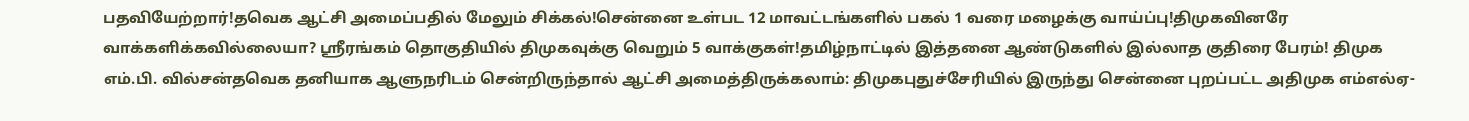பதவியேற்றார்!தவெக ஆட்சி அமைப்பதில் மேலும் சிக்கல்!சென்னை உள்பட 12 மாவட்டங்களில் பகல் 1 வரை மழைக்கு வாய்ப்பு!திமுகவினரே வாக்களிக்கவில்லையா? ஸ்ரீரங்கம் தொகுதியில் திமுகவுக்கு வெறும் 5 வாக்குகள்!தமிழ்நாட்டில் இத்தனை ஆண்டுகளில் இல்லாத குதிரை பேரம்! திமுக எம்.பி. வில்சன்தவெக தனியாக ஆளுநரிடம் சென்றிருந்தால் ஆட்சி அமைத்திருக்கலாம்: திமுகபுதுச்சேரியில் இருந்து சென்னை புறப்பட்ட அதிமுக எம்எல்ஏ-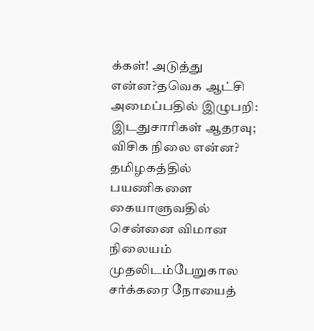க்கள்! அடுத்து என்ன?தவெக ஆட்சி அமைப்பதில் இழுபறி: இடதுசாரிகள் ஆதரவு; விசிக நிலை என்ன? தமிழகத்தில் பயணிகளை கையாளுவதில் சென்னை விமான நிலையம் முதலிடம்பேறுகால சர்க்கரை நோயைத்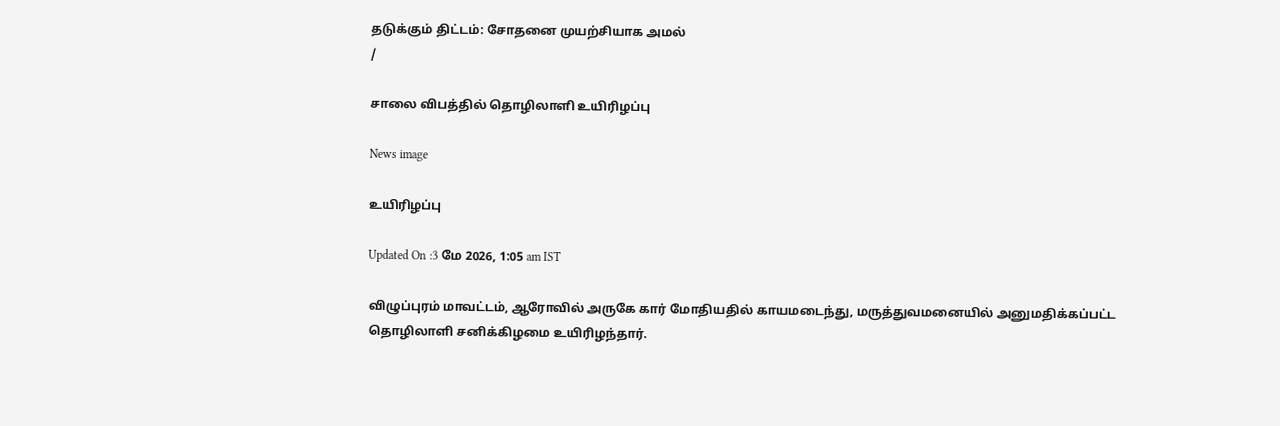தடுக்கும் திட்டம்: சோதனை முயற்சியாக அமல்
/

சாலை விபத்தில் தொழிலாளி உயிரிழப்பு

News image

உயிரிழப்பு

Updated On :3 மே 2026, 1:05 am IST

விழுப்புரம் மாவட்டம், ஆரோவில் அருகே கார் மோதியதில் காயமடைந்து, மருத்துவமனையில் அனுமதிக்கப்பட்ட தொழிலாளி சனிக்கிழமை உயிரிழந்தார்.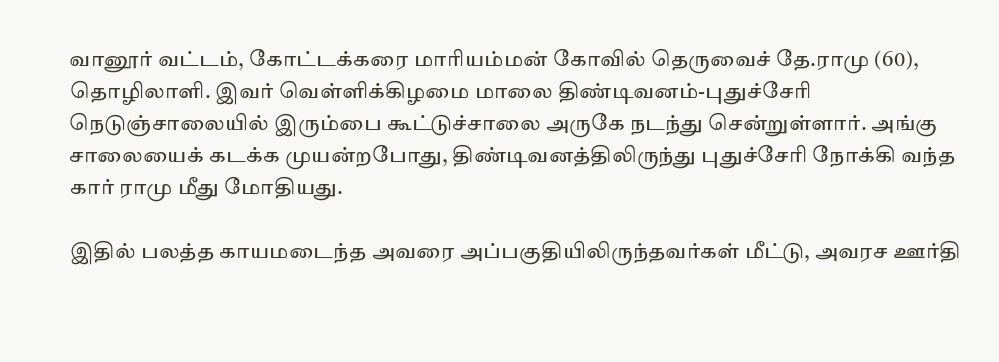வானூர் வட்டம், கோட்டக்கரை மாரியம்மன் கோவில் தெருவைச் தே.ராமு (60), தொழிலாளி. இவர் வெள்ளிக்கிழமை மாலை திண்டிவனம்-புதுச்சேரி நெடுஞ்சாலையில் இரும்பை கூட்டுச்சாலை அருகே நடந்து சென்றுள்ளார். அங்கு சாலையைக் கடக்க முயன்றபோது, திண்டிவனத்திலிருந்து புதுச்சேரி நோக்கி வந்த கார் ராமு மீது மோதியது.

இதில் பலத்த காயமடைந்த அவரை அப்பகுதியிலிருந்தவர்கள் மீட்டு, அவரச ஊர்தி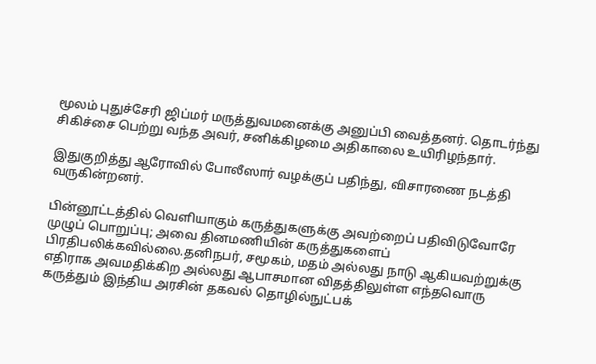மூலம் புதுச்சேரி ஜிப்மர் மருத்துவமனைக்கு அனுப்பி வைத்தனர். தொடர்ந்து சிகிச்சை பெற்று வந்த அவர், சனிக்கிழமை அதிகாலை உயிரிழந்தார்.

இதுகுறித்து ஆரோவில் போலீஸார் வழக்குப் பதிந்து, விசாரணை நடத்தி வருகின்றனர்.

பின்னூட்டத்தில் வெளியாகும் கருத்துகளுக்கு அவற்றைப் பதிவிடுவோரே முழுப் பொறுப்பு; அவை தினமணியின் கருத்துகளைப் பிரதிபலிக்கவில்லை.தனிநபர், சமூகம், மதம் அல்லது நாடு ஆகியவற்றுக்கு எதிராக அவமதிக்கிற அல்லது ஆபாசமான விதத்திலுள்ள எந்தவொரு கருத்தும் இந்திய அரசின் தகவல் தொழில்நுட்பக்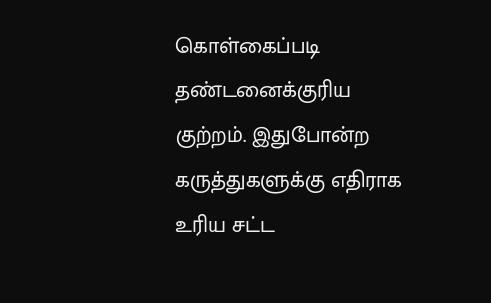கொள்கைப்படி தண்டனைக்குரிய குற்றம். இதுபோன்ற கருத்துகளுக்கு எதிராக உரிய சட்ட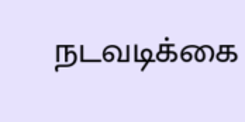நடவடிக்கை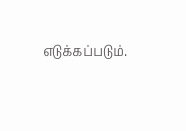எடுக்கப்படும்.